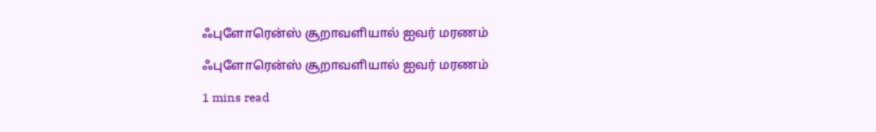ஃபுளோரென்ஸ் சூறாவளியால் ஐவர் மரணம்

ஃபுளோரென்ஸ் சூறாவளியால் ஐவர் மரணம்

1 mins read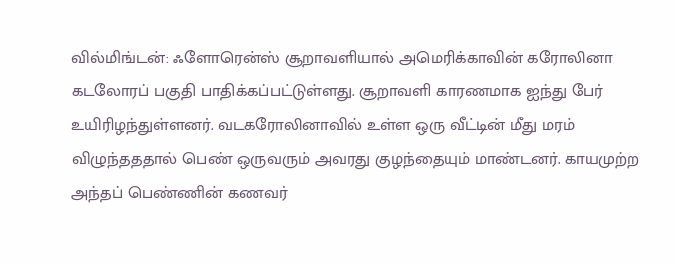வில்மிங்டன்: ஃளோரென்ஸ் சூறாவளியால் அமெரிக்காவின் கரோலினா கடலோரப் பகுதி பாதிக்கப்பட்டுள்ளது. சூறாவளி காரணமாக ஐந்து பேர் உயிரிழந்துள்ளனர். வடகரோலினாவில் உள்ள ஒரு வீட்டின் மீது மரம் விழுந்தததால் பெண் ஒருவரும் அவரது குழந்தையும் மாண்டனர். காயமுற்ற அந்தப் பெண்ணின் கணவர்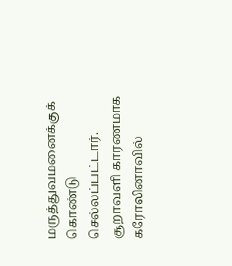மருத்துவமனைக்குக் கொண்டு செல்லப்பட்டார். சூறாவளி காரணமாக கரோலினாவில்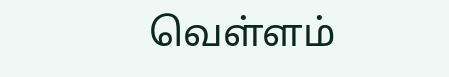வெள்ளம்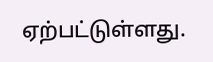ஏற்பட்டுள்ளது.